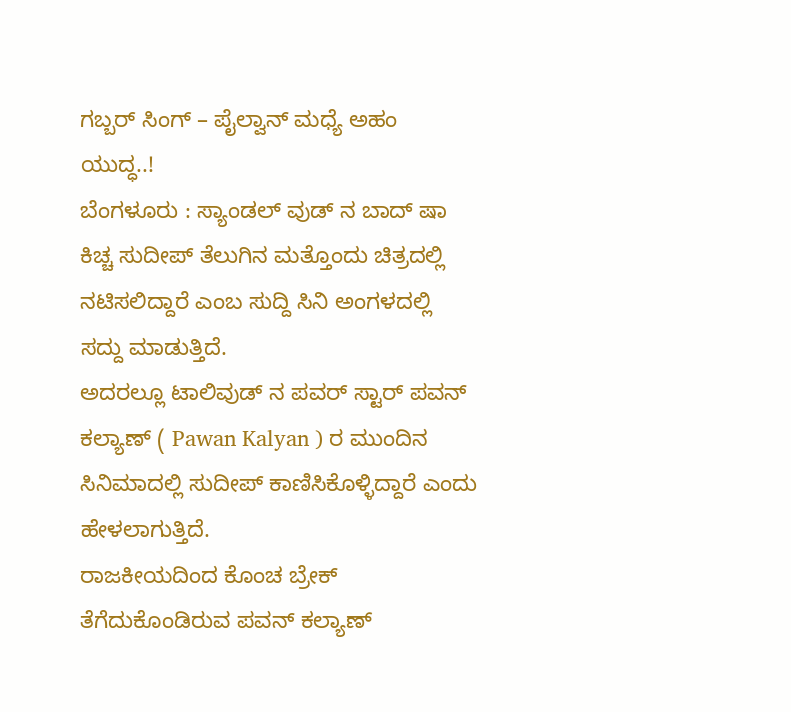ಗಬ್ಬರ್ ಸಿಂಗ್ – ಪೈಲ್ವಾನ್ ಮಧ್ಯೆ ಅಹಂ ಯುದ್ಧ..!
ಬೆಂಗಳೂರು : ಸ್ಯಾಂಡಲ್ ವುಡ್ ನ ಬಾದ್ ಷಾ ಕಿಚ್ಚ ಸುದೀಪ್ ತೆಲುಗಿನ ಮತ್ತೊಂದು ಚಿತ್ರದಲ್ಲಿ ನಟಿಸಲಿದ್ದಾರೆ ಎಂಬ ಸುದ್ದಿ ಸಿನಿ ಅಂಗಳದಲ್ಲಿ ಸದ್ದು ಮಾಡುತ್ತಿದೆ.
ಅದರಲ್ಲೂ ಟಾಲಿವುಡ್ ನ ಪವರ್ ಸ್ಟಾರ್ ಪವನ್ ಕಲ್ಯಾಣ್ ( Pawan Kalyan ) ರ ಮುಂದಿನ ಸಿನಿಮಾದಲ್ಲಿ ಸುದೀಪ್ ಕಾಣಿಸಿಕೊಳ್ಳಿದ್ದಾರೆ ಎಂದು ಹೇಳಲಾಗುತ್ತಿದೆ.
ರಾಜಕೀಯದಿಂದ ಕೊಂಚ ಬ್ರೇಕ್ ತೆಗೆದುಕೊಂಡಿರುವ ಪವನ್ ಕಲ್ಯಾಣ್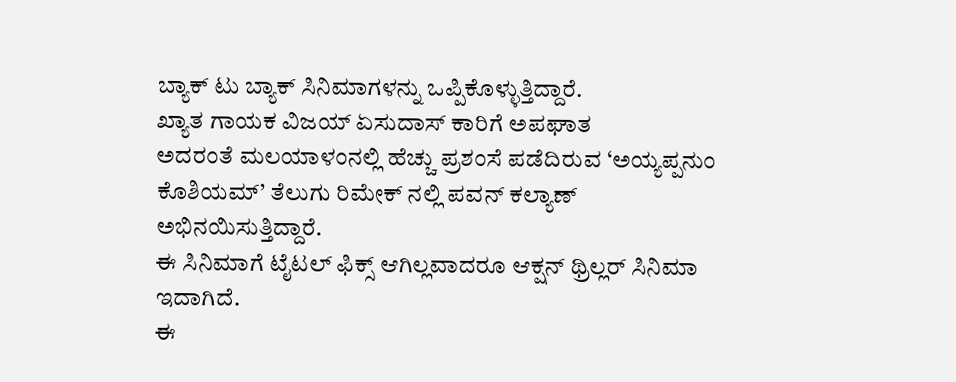ಬ್ಯಾಕ್ ಟು ಬ್ಯಾಕ್ ಸಿನಿಮಾಗಳನ್ನು ಒಪ್ಪಿಕೊಳ್ಳುತ್ತಿದ್ದಾರೆ.
ಖ್ಯಾತ ಗಾಯಕ ವಿಜಯ್ ಏಸುದಾಸ್ ಕಾರಿಗೆ ಅಪಘಾತ
ಅದರಂತೆ ಮಲಯಾಳಂನಲ್ಲಿ ಹೆಚ್ಚು ಪ್ರಶಂಸೆ ಪಡೆದಿರುವ ‘ಅಯ್ಯಪ್ಪನುಂ ಕೊಶಿಯಮ್’ ತೆಲುಗು ರಿಮೇಕ್ ನಲ್ಲಿ ಪವನ್ ಕಲ್ಯಾಣ್ ಅಭಿನಯಿಸುತ್ತಿದ್ದಾರೆ.
ಈ ಸಿನಿಮಾಗೆ ಟೈಟಲ್ ಫಿಕ್ಸ್ ಆಗಿಲ್ಲವಾದರೂ ಆಕ್ಷನ್ ಥ್ರಿಲ್ಲರ್ ಸಿನಿಮಾ ಇದಾಗಿದೆ.
ಈ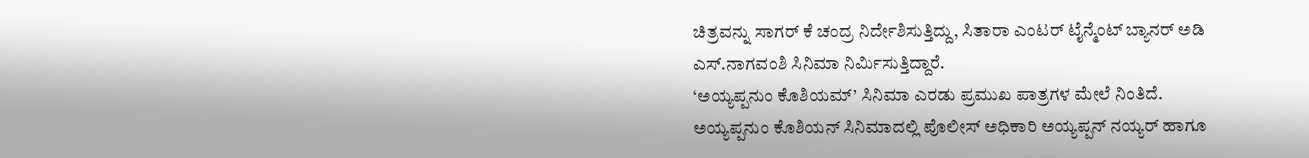ಚಿತ್ರವನ್ನು ಸಾಗರ್ ಕೆ ಚಂದ್ರ ನಿರ್ದೇಶಿಸುತ್ತಿದ್ದು, ಸಿತಾರಾ ಎಂಟರ್ ಟೈನ್ಮೆಂಟ್ ಬ್ಯಾನರ್ ಅಡಿ ಎಸ್.ನಾಗವಂಶಿ ಸಿನಿಮಾ ನಿರ್ಮಿಸುತ್ತಿದ್ದಾರೆ.
‘ಅಯ್ಯಪ್ಪನುಂ ಕೊಶಿಯಮ್’ ಸಿನಿಮಾ ಎರಡು ಪ್ರಮುಖ ಪಾತ್ರಗಳ ಮೇಲೆ ನಿಂತಿದೆ. ಅಯ್ಯಪ್ಪನುಂ ಕೊಶಿಯನ್ ಸಿನಿಮಾದಲ್ಲಿ ಪೊಲೀಸ್ ಅಧಿಕಾರಿ ಅಯ್ಯಪ್ಪನ್ ನಯ್ಯರ್ ಹಾಗೂ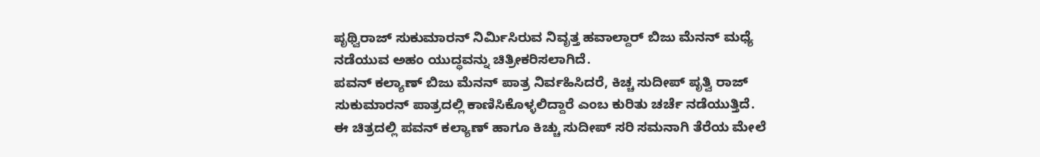ಪೃಥ್ವಿರಾಜ್ ಸುಕುಮಾರನ್ ನಿರ್ಮಿಸಿರುವ ನಿವೃತ್ತ ಹವಾಲ್ದಾರ್ ಬಿಜು ಮೆನನ್ ಮಧ್ಯೆ ನಡೆಯುವ ಅಹಂ ಯುದ್ಧವನ್ನು ಚಿತ್ರೀಕರಿಸಲಾಗಿದೆ.
ಪವನ್ ಕಲ್ಯಾಣ್ ಬಿಜು ಮೆನನ್ ಪಾತ್ರ ನಿರ್ವಹಿಸಿದರೆ, ಕಿಚ್ಚ ಸುದೀಪ್ ಪೃತ್ವಿ ರಾಜ್ ಸುಕುಮಾರನ್ ಪಾತ್ರದಲ್ಲಿ ಕಾಣಿಸಿಕೊಳ್ಳಲಿದ್ದಾರೆ ಎಂಬ ಕುರಿತು ಚರ್ಚೆ ನಡೆಯುತ್ತಿದೆ.
ಈ ಚಿತ್ರದಲ್ಲಿ ಪವನ್ ಕಲ್ಯಾಣ್ ಹಾಗೂ ಕಿಚ್ಚು ಸುದೀಪ್ ಸರಿ ಸಮನಾಗಿ ತೆರೆಯ ಮೇಲೆ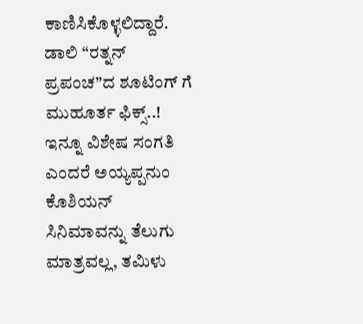ಕಾಣಿಸಿಕೊಳ್ಳಲಿದ್ದಾರೆ.
ಡಾಲಿ “ರತ್ನನ್ ಪ್ರಪಂಚ”ದ ಶೂಟಿಂಗ್ ಗೆ ಮುಹೂರ್ತ ಫಿಕ್ಸ್..!
ಇನ್ನೂ ವಿಶೇಷ ಸಂಗತಿ ಎಂದರೆ ಅಯ್ಯಪ್ಪನುಂ ಕೊಶಿಯನ್ ಸಿನಿಮಾವನ್ನು ತೆಲುಗು ಮಾತ್ರವಲ್ಲ, ತಮಿಳು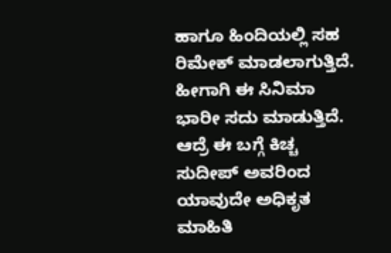ಹಾಗೂ ಹಿಂದಿಯಲ್ಲಿ ಸಹ ರಿಮೇಕ್ ಮಾಡಲಾಗುತ್ತಿದೆ.
ಹೀಗಾಗಿ ಈ ಸಿನಿಮಾ ಭಾರೀ ಸದು ಮಾಡುತ್ತಿದೆ. ಆದ್ರೆ ಈ ಬಗ್ಗೆ ಕಿಚ್ಚ ಸುದೀಪ್ ಅವರಿಂದ ಯಾವುದೇ ಅಧಿಕೃತ ಮಾಹಿತಿ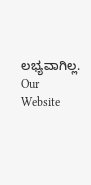ಲಭ್ಯವಾಗಿಲ್ಲ.
Our Website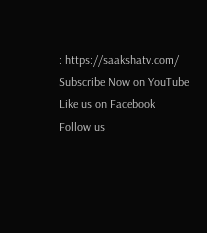: https://saakshatv.com/
Subscribe Now on YouTube
Like us on Facebook
Follow us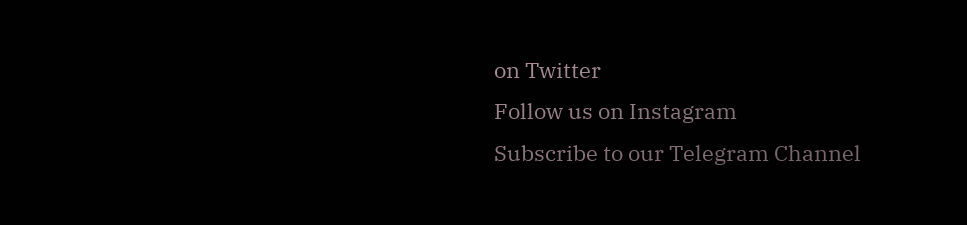on Twitter
Follow us on Instagram
Subscribe to our Telegram Channel